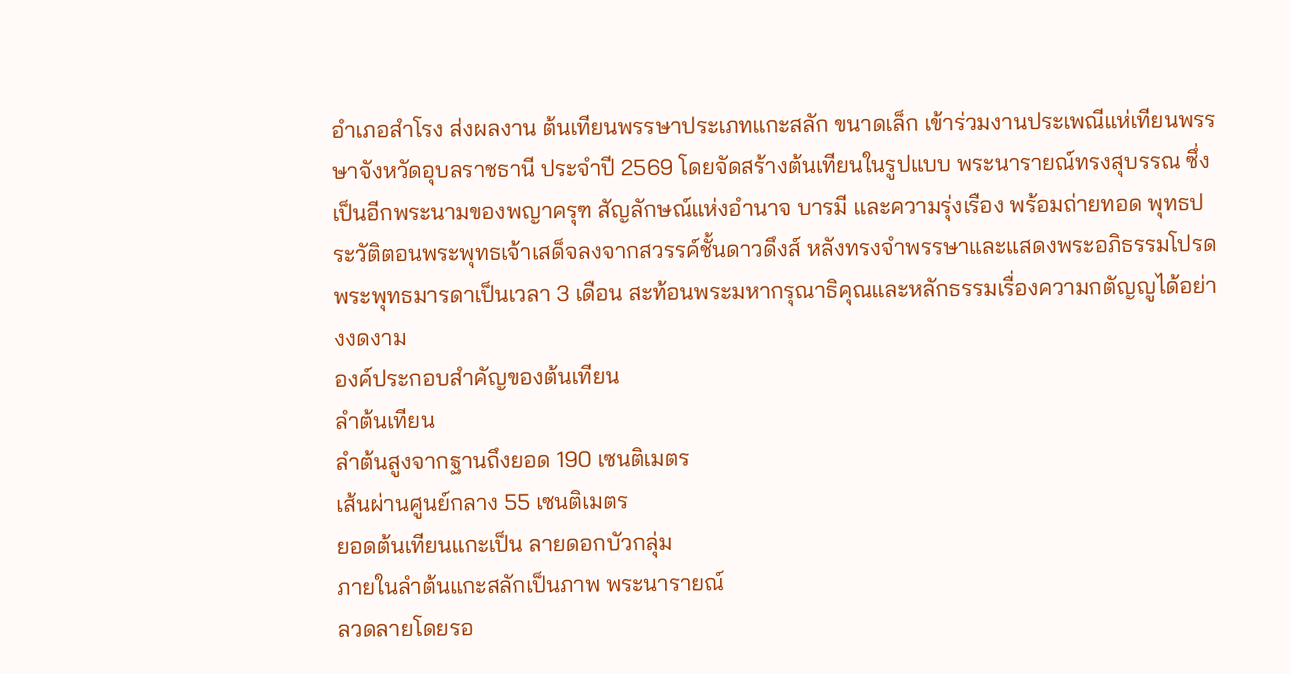อำเภอสำโรง ส่งผลงาน ต้นเทียนพรรษาประเภทแกะสลัก ขนาดเล็ก เข้าร่วมงานประเพณีแห่เทียนพรรษาจังหวัดอุบลราชธานี ประจำปี 2569 โดยจัดสร้างต้นเทียนในรูปแบบ พระนารายณ์ทรงสุบรรณ ซึ่งเป็นอีกพระนามของพญาครุฑ สัญลักษณ์แห่งอำนาจ บารมี และความรุ่งเรือง พร้อมถ่ายทอด พุทธประวัติตอนพระพุทธเจ้าเสด็จลงจากสวรรค์ชั้นดาวดึงส์ หลังทรงจำพรรษาและแสดงพระอภิธรรมโปรดพระพุทธมารดาเป็นเวลา 3 เดือน สะท้อนพระมหากรุณาธิคุณและหลักธรรมเรื่องความกตัญญูได้อย่างงดงาม
องค์ประกอบสำคัญของต้นเทียน
ลำต้นเทียน
ลำต้นสูงจากฐานถึงยอด 190 เซนติเมตร
เส้นผ่านศูนย์กลาง 55 เซนติเมตร
ยอดต้นเทียนแกะเป็น ลายดอกบัวกลุ่ม
ภายในลำต้นแกะสลักเป็นภาพ พระนารายณ์
ลวดลายโดยรอ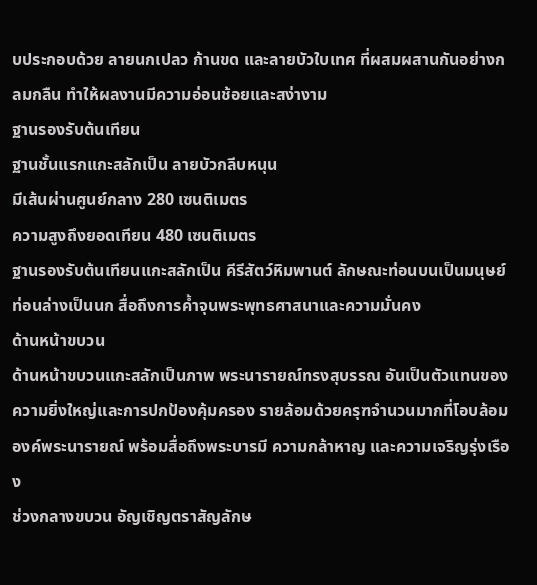บประกอบด้วย ลายนกเปลว ก้านขด และลายบัวใบเทศ ที่ผสมผสานกันอย่างกลมกลืน ทำให้ผลงานมีความอ่อนช้อยและสง่างาม
ฐานรองรับต้นเทียน
ฐานชั้นแรกแกะสลักเป็น ลายบัวกลีบหนุน
มีเส้นผ่านศูนย์กลาง 280 เซนติเมตร
ความสูงถึงยอดเทียน 480 เซนติเมตร
ฐานรองรับต้นเทียนแกะสลักเป็น คีรีสัตว์หิมพานต์ ลักษณะท่อนบนเป็นมนุษย์ ท่อนล่างเป็นนก สื่อถึงการค้ำจุนพระพุทธศาสนาและความมั่นคง
ด้านหน้าขบวน
ด้านหน้าขบวนแกะสลักเป็นภาพ พระนารายณ์ทรงสุบรรณ อันเป็นตัวแทนของความยิ่งใหญ่และการปกป้องคุ้มครอง รายล้อมด้วยครุฑจำนวนมากที่โอบล้อมองค์พระนารายณ์ พร้อมสื่อถึงพระบารมี ความกล้าหาญ และความเจริญรุ่งเรือง
ช่วงกลางขบวน อัญเชิญตราสัญลักษ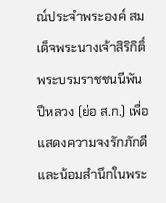ณ์ประจำพระองค์ สมเด็จพระนางเจ้าสิริกิติ์ พระบรมราชชนนีพันปีหลวง (ย่อ ส.ก.) เพื่อแสดงความจงรักภักดีและน้อมสำนึกในพระ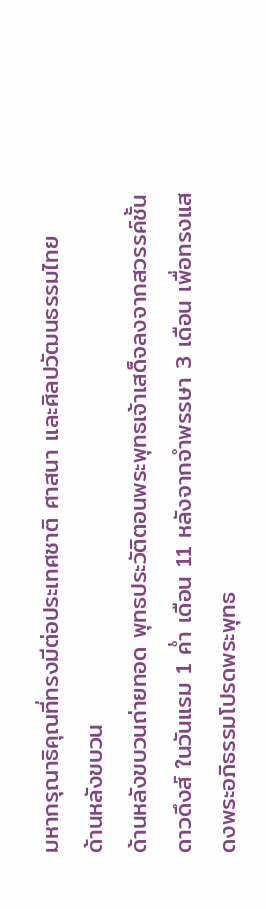มหากรุณาธิคุณที่ทรงมีต่อประเทศชาติ ศาสนา และศิลปวัฒนธรรมไทย
ด้านหลังขบวน
ด้านหลังขบวนถ่ายทอด พุทธประวัติตอนพระพุทธเจ้าเสด็จลงจากสวรรค์ชั้นดาวดึงส์ ในวันแรม 1 ค่ำ เดือน 11 หลังจากจำพรรษา 3 เดือน เพื่อทรงแสดงพระอภิธรรมโปรดพระพุทธ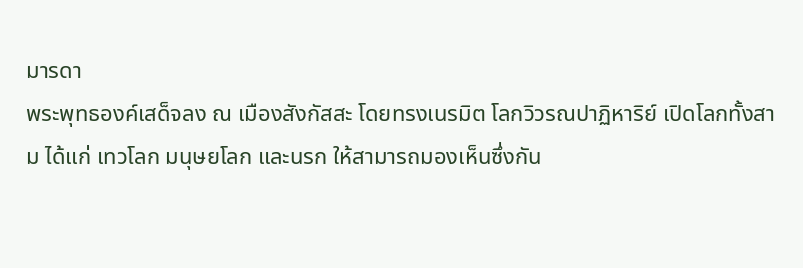มารดา
พระพุทธองค์เสด็จลง ณ เมืองสังกัสสะ โดยทรงเนรมิต โลกวิวรณปาฏิหาริย์ เปิดโลกทั้งสาม ได้แก่ เทวโลก มนุษยโลก และนรก ให้สามารถมองเห็นซึ่งกัน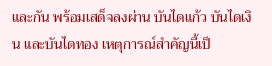และกัน พร้อมเสด็จลงผ่าน บันไดแก้ว บันไดเงิน และบันไดทอง เหตุการณ์สำคัญนี้เป็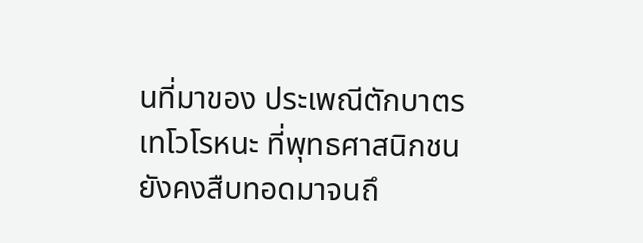นที่มาของ ประเพณีตักบาตรเทโวโรหนะ ที่พุทธศาสนิกชนยังคงสืบทอดมาจนถึ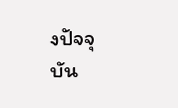งปัจจุบัน